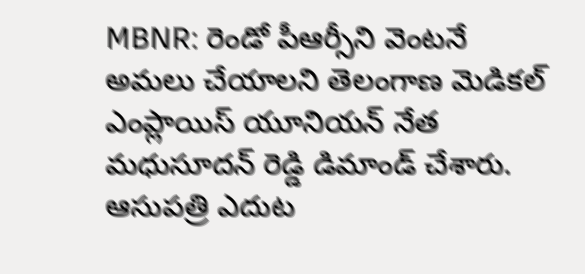MBNR: రెండో పీఆర్సీని వెంటనే అమలు చేయాలని తెలంగాణ మెడికల్ ఎంప్లాయిస్ యూనియన్ నేత మధుసూదన్ రెడ్డి డిమాండ్ చేశారు. ఆసుపత్రి ఎదుట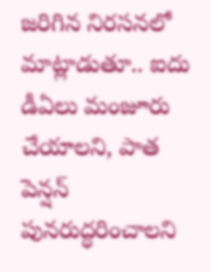జరిగిన నిరసనలో మాట్లాడుతూ.. ఐదు డీఏలు మంజూరు చేయాలని, పాత పెన్షన్ పునరుద్ధరించాలని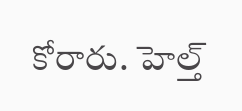కోరారు. హెల్త్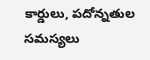కార్డులు, పదోన్నతుల సమస్యలు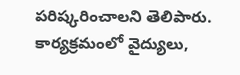పరిష్కరించాలని తెలిపారు. కార్యక్రమంలో వైద్యులు,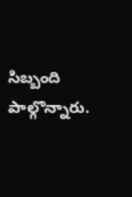సిబ్బంది పాల్గొన్నారు.